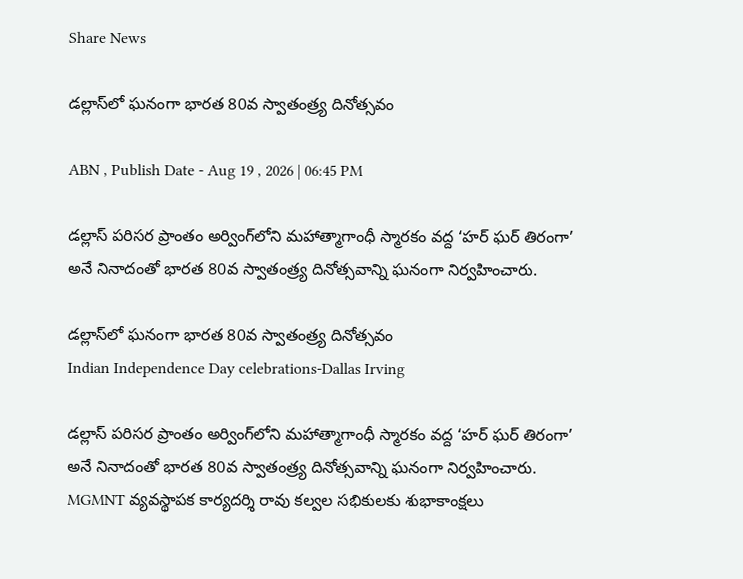Share News

డల్లాస్‌లో ఘనంగా భారత 80వ స్వాతంత్ర్య దినోత్సవం

ABN , Publish Date - Aug 19 , 2026 | 06:45 PM

డల్లాస్ పరిసర ప్రాంతం అర్వింగ్‌లోని మహాత్మాగాంధీ స్మారకం వద్ద ‘హర్ ఘర్ తిరంగా’ అనే నినాదంతో భారత 80వ స్వాతంత్ర్య దినోత్సవాన్ని ఘనంగా నిర్వహించారు.

డల్లాస్‌లో ఘనంగా భారత 80వ స్వాతంత్ర్య దినోత్సవం
Indian Independence Day celebrations-Dallas Irving

డల్లాస్ పరిసర ప్రాంతం అర్వింగ్‌లోని మహాత్మాగాంధీ స్మారకం వద్ద ‘హర్ ఘర్ తిరంగా’ అనే నినాదంతో భారత 80వ స్వాతంత్ర్య దినోత్సవాన్ని ఘనంగా నిర్వహించారు. MGMNT వ్యవస్థాపక కార్యదర్శి రావు కల్వల సభికులకు శుభాకాంక్షలు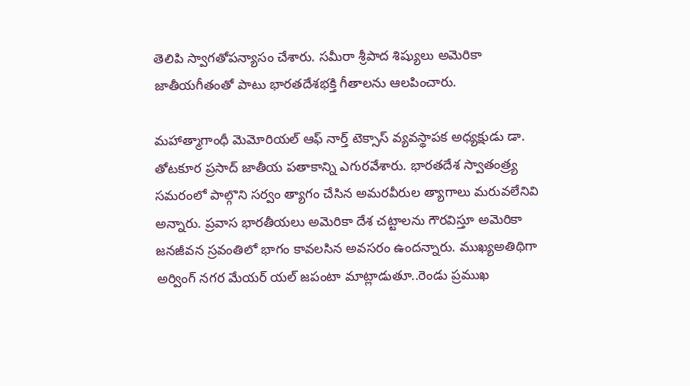తెలిపి స్వాగతోపన్యాసం చేశారు. సమీరా శ్రీపాద శిష్యులు అమెరికా జాతీయగీతంతో పాటు భారతదేశభక్తి గీతాలను ఆలపించారు.

మహాత్మాగాంధీ మెమోరియల్ ఆఫ్ నార్త్ టెక్సాస్ వ్యవస్థాపక అధ్యక్షుడు డా. తోటకూర ప్రసాద్ జాతీయ పతాకాన్ని ఎగురవేశారు. భారతదేశ స్వాతంత్ర్య సమరంలో పాల్గొని సర్వం త్యాగం చేసిన అమరవీరుల త్యాగాలు మరువలేనివి అన్నారు. ప్రవాస భారతీయలు అమెరికా దేశ చట్టాలను గౌరవిస్తూ అమెరికా జనజీవన స్రవంతిలో భాగం కావలసిన అవసరం ఉందన్నారు. ముఖ్యఅతిథిగా అర్వింగ్ నగర మేయర్ యల్ జపంటా మాట్లాడుతూ..రెండు ప్రముఖ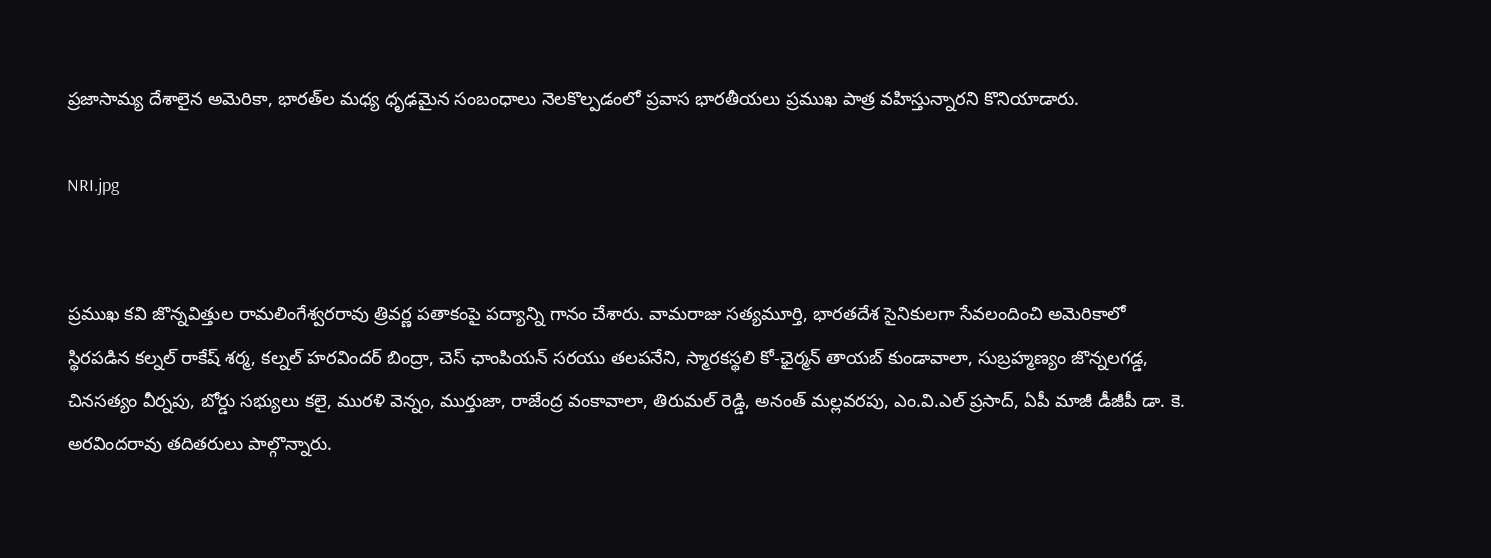ప్రజాసామ్య దేశాలైన అమెరికా, భారత్‌ల మధ్య ధృఢమైన సంబంధాలు నెలకొల్పడంలో ప్రవాస భారతీయలు ప్రముఖ పాత్ర వహిస్తున్నారని కొనియాడారు.

NRI.jpg


ప్రముఖ కవి జొన్నవిత్తుల రామలింగేశ్వరరావు త్రివర్ణ పతాకంపై పద్యాన్ని గానం చేశారు. వామరాజు సత్యమూర్తి, భారతదేశ సైనికులగా సేవలందించి అమెరికాలో స్థిరపడిన కల్నల్ రాకేష్ శర్మ, కల్నల్ హరవిందర్ బింద్రా, చెస్ ఛాంపియన్ సరయు తలపనేని, స్మారకస్థలి కో-ఛైర్మన్ తాయబ్ కుండావాలా, సుబ్రహ్మణ్యం జొన్నలగడ్డ, చినసత్యం వీర్నపు, బోర్డు సభ్యులు కలై, మురళి వెన్నం, ముర్తుజా, రాజేంద్ర వంకావాలా, తిరుమల్ రెడ్డి, అనంత్ మల్లవరపు, ఎం.వి.ఎల్ ప్రసాద్, ఏపీ మాజీ డీజీపీ డా. కె. అరవిందరావు తదితరులు పాల్గొన్నారు.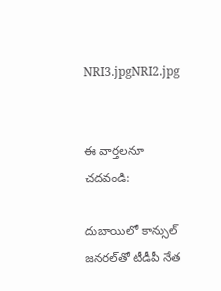NRI3.jpgNRI2.jpg


ఈ వార్తలనూ చదవండి:

దుబాయిలో కాన్సుల్ జనరల్‌తో టీడీపీ నేత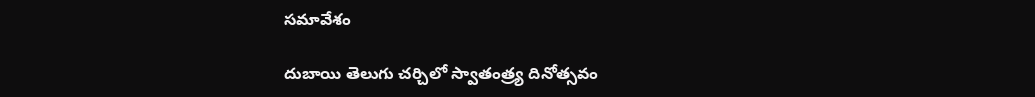సమావేశం

దుబాయి తెలుగు చర్చిలో స్వాతంత్ర్య దినోత్సవం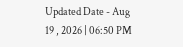Updated Date - Aug 19 , 2026 | 06:50 PM